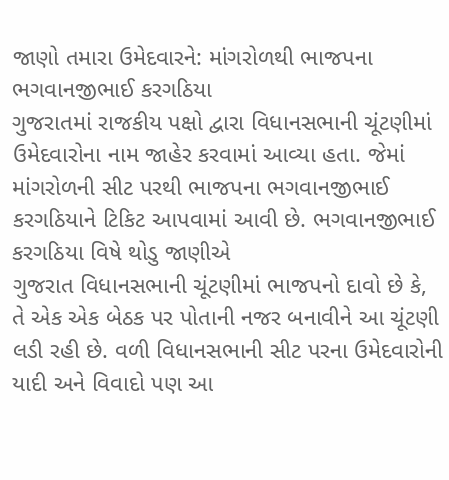જાણો તમારા ઉમેદવારને: માંગરોળથી ભાજપના ભગવાનજીભાઈ કરગઠિયા
ગુજરાતમાં રાજકીય પક્ષો દ્વારા વિધાનસભાની ચૂંટણીમાં ઉમેદવારોના નામ જાહેર કરવામાં આવ્યા હતા. જેમાં માંગરોળની સીટ પરથી ભાજપના ભગવાનજીભાઈ કરગઠિયાને ટિકિટ આપવામાં આવી છે. ભગવાનજીભાઈ કરગઠિયા વિષે થોડુ જાણીએ
ગુજરાત વિધાનસભાની ચૂંટણીમાં ભાજપનો દાવો છે કે, તે એક એક બેઠક પર પોતાની નજર બનાવીને આ ચૂંટણી લડી રહી છે. વળી વિધાનસભાની સીટ પરના ઉમેદવારોની યાદી અને વિવાદો પણ આ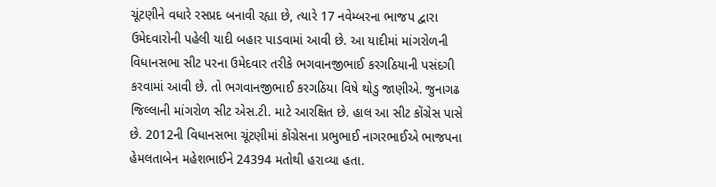ચૂંટણીને વધારે રસપ્રદ બનાવી રહ્યા છે, ત્યારે 17 નવેમ્બરના ભાજપ દ્વારા ઉમેદવારોની પહેલી યાદી બહાર પાડવામાં આવી છે. આ યાદીમાં માંગરોળની વિધાનસભા સીટ પરના ઉમેદવાર તરીકે ભગવાનજીભાઈ કરગઠિયાની પસંદગી કરવામાં આવી છે. તો ભગવાનજીભાઈ કરગઠિયા વિષે થોડુ જાણીએ. જુનાગઢ જિલ્લાની માંગરોળ સીટ એસ.ટી. માટે આરક્ષિત છે. હાલ આ સીટ કોંગ્રેસ પાસે છે. 2012ની વિધાનસભા ચૂંટણીમાં કોંગ્રેસના પ્રભુભાઈ નાગરભાઈએ ભાજપના હેમલતાબેન મહેશભાઈને 24394 મતોથી હરાવ્યા હતા.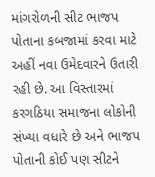માંગરોળની સીટ ભાજપ પોતાના કબજામાં કરવા માટે અહીં નવા ઉમેદવારને ઉતારી રહી છે. આ વિસ્તારમાં કરગઠિયા સમાજના લોકોની સંખ્યા વધારે છે અને ભાજપ પોતાની કોઈ પણ સીટને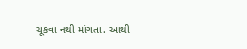ચૂકવા નથી માંગતા. આથી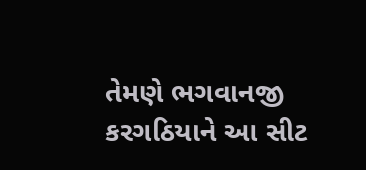તેમણે ભગવાનજી કરગઠિયાને આ સીટ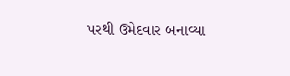પરથી ઉમેદવાર બનાવ્યા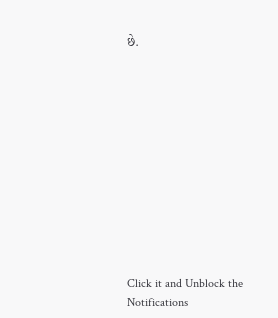છે.












Click it and Unblock the Notifications